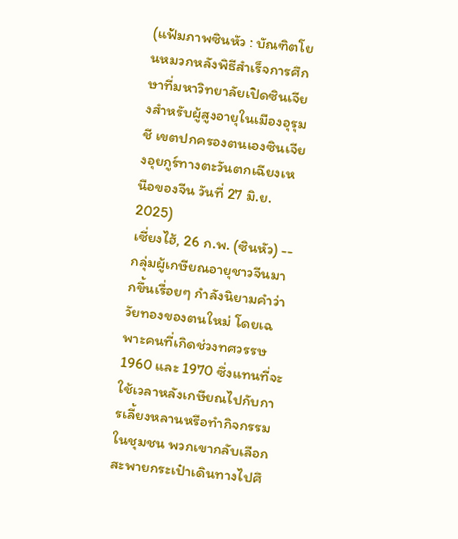(แฟ้มภาพซินหัว : บัณฑิตโยนหมวกหลังพิธีสำเร็จการศึกษาที่มหาวิทยาลัยเปิดซินเจียงสำหรับผู้สูงอายุในเมืองอุรุมชี เขตปกครองตนเองซินเจียงอุยกูร์ทางตะวันตกเฉียงเหนือของจีน วันที่ 27 มิ.ย. 2025)
เซี่ยงไฮ้, 26 ก.พ. (ซินหัว) -- กลุ่มผู้เกษียณอายุชาวจีนมากขึ้นเรื่อยๆ กำลังนิยามคำว่าวัยทองของตนใหม่ โดยเฉพาะคนที่เกิดช่วงทศวรรษ 1960 และ 1970 ซึ่งแทนที่จะใช้เวลาหลังเกษียณไปกับการเลี้ยงหลานหรือทำกิจกรรมในชุมชน พวกเขากลับเลือกสะพายกระเป๋าเดินทางไปศึ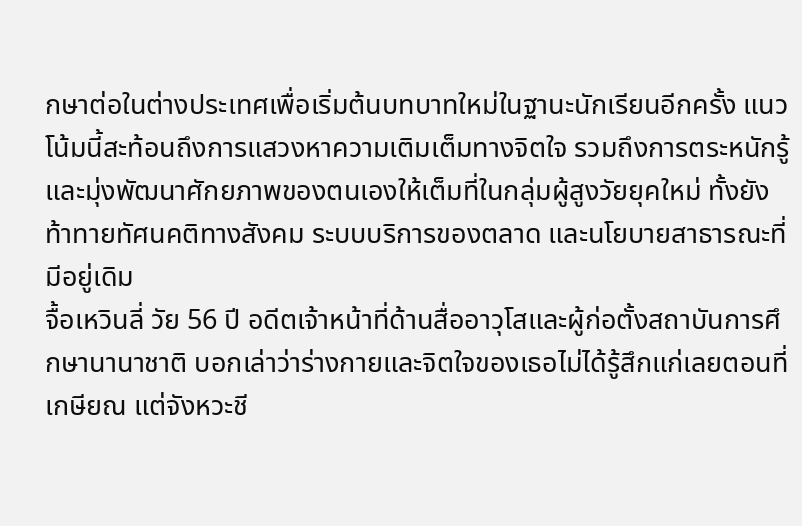กษาต่อในต่างประเทศเพื่อเริ่มต้นบทบาทใหม่ในฐานะนักเรียนอีกครั้ง แนวโน้มนี้สะท้อนถึงการแสวงหาความเติมเต็มทางจิตใจ รวมถึงการตระหนักรู้และมุ่งพัฒนาศักยภาพของตนเองให้เต็มที่ในกลุ่มผู้สูงวัยยุคใหม่ ทั้งยังท้าทายทัศนคติทางสังคม ระบบบริการของตลาด และนโยบายสาธารณะที่มีอยู่เดิม
จื้อเหวินลี่ วัย 56 ปี อดีตเจ้าหน้าที่ด้านสื่ออาวุโสและผู้ก่อตั้งสถาบันการศึกษานานาชาติ บอกเล่าว่าร่างกายและจิตใจของเธอไม่ได้รู้สึกแก่เลยตอนที่เกษียณ แต่จังหวะชี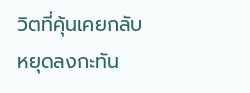วิตที่คุ้นเคยกลับหยุดลงกะทัน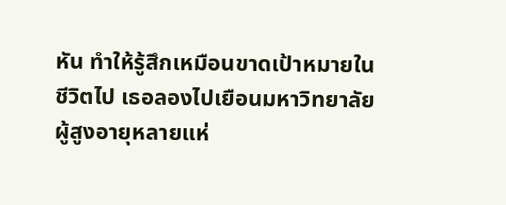หัน ทำให้รู้สึกเหมือนขาดเป้าหมายในชีวิตไป เธอลองไปเยือนมหาวิทยาลัยผู้สูงอายุหลายแห่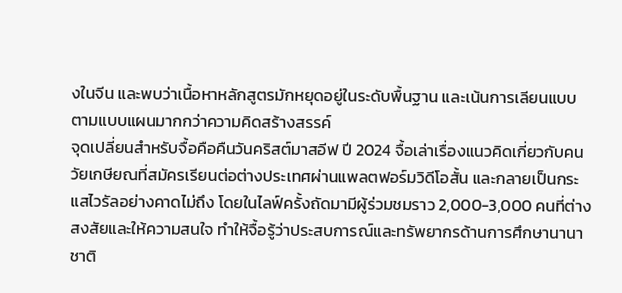งในจีน และพบว่าเนื้อหาหลักสูตรมักหยุดอยู่ในระดับพื้นฐาน และเน้นการเลียนแบบตามแบบแผนมากกว่าความคิดสร้างสรรค์
จุดเปลี่ยนสำหรับจื้อคือคืนวันคริสต์มาสอีฟ ปี 2024 จื้อเล่าเรื่องแนวคิดเกี่ยวกับคนวัยเกษียณที่สมัครเรียนต่อต่างประเทศผ่านแพลตฟอร์มวิดีโอสั้น และกลายเป็นกระแสไวรัลอย่างคาดไม่ถึง โดยในไลฟ์ครั้งถัดมามีผู้ร่วมชมราว 2,000-3,000 คนที่ต่างสงสัยและให้ความสนใจ ทำให้จื้อรู้ว่าประสบการณ์และทรัพยากรด้านการศึกษานานาชาติ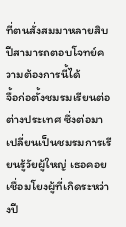ที่ตนสั่งสมมาหลายสิบปีสามารถตอบโจทย์ความต้องการนี้ได้
จื้อก่อตั้งชมรมเรียนต่อต่างประเทศ ซึ่งต่อมาเปลี่ยนเป็นชมรมการเรียนรู้วัยผู้ใหญ่ เธอคอยเชื่อมโยงผู้ที่เกิดระหว่างปี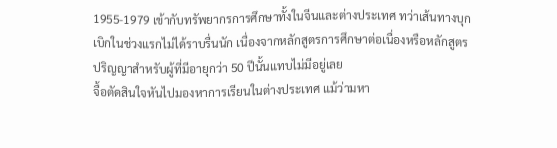1955-1979 เข้ากับทรัพยากรการศึกษาทั้งในจีนและต่างประเทศ ทว่าเส้นทางบุกเบิกในช่วงแรกไม่ได้ราบรื่นนัก เนื่องจากหลักสูตรการศึกษาต่อเนื่องหรือหลักสูตรปริญญาสำหรับผู้ที่มีอายุกว่า 50 ปีนั้นแทบไม่มีอยู่เลย
จื้อตัดสินใจหันไปมองหาการเรียนในต่างประเทศ แม้ว่ามหา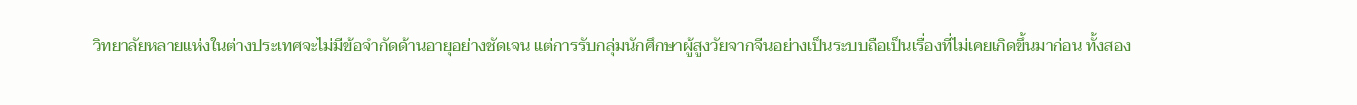วิทยาลัยหลายแห่งในต่างประเทศจะไม่มีข้อจำกัดด้านอายุอย่างชัดเจน แต่การรับกลุ่มนักศึกษาผู้สูงวัยจากจีนอย่างเป็นระบบถือเป็นเรื่องที่ไม่เคยเกิดขึ้นมาก่อน ทั้งสอง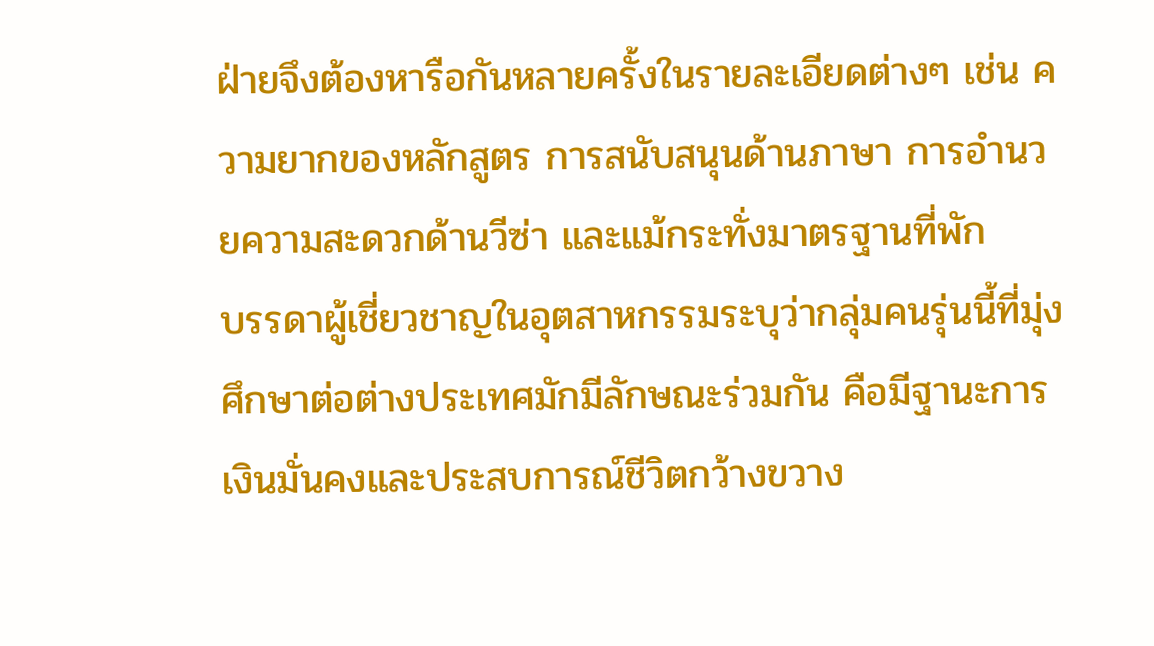ฝ่ายจึงต้องหารือกันหลายครั้งในรายละเอียดต่างๆ เช่น ความยากของหลักสูตร การสนับสนุนด้านภาษา การอำนวยความสะดวกด้านวีซ่า และแม้กระทั่งมาตรฐานที่พัก
บรรดาผู้เชี่ยวชาญในอุตสาหกรรมระบุว่ากลุ่มคนรุ่นนี้ที่มุ่งศึกษาต่อต่างประเทศมักมีลักษณะร่วมกัน คือมีฐานะการเงินมั่นคงและประสบการณ์ชีวิตกว้างขวาง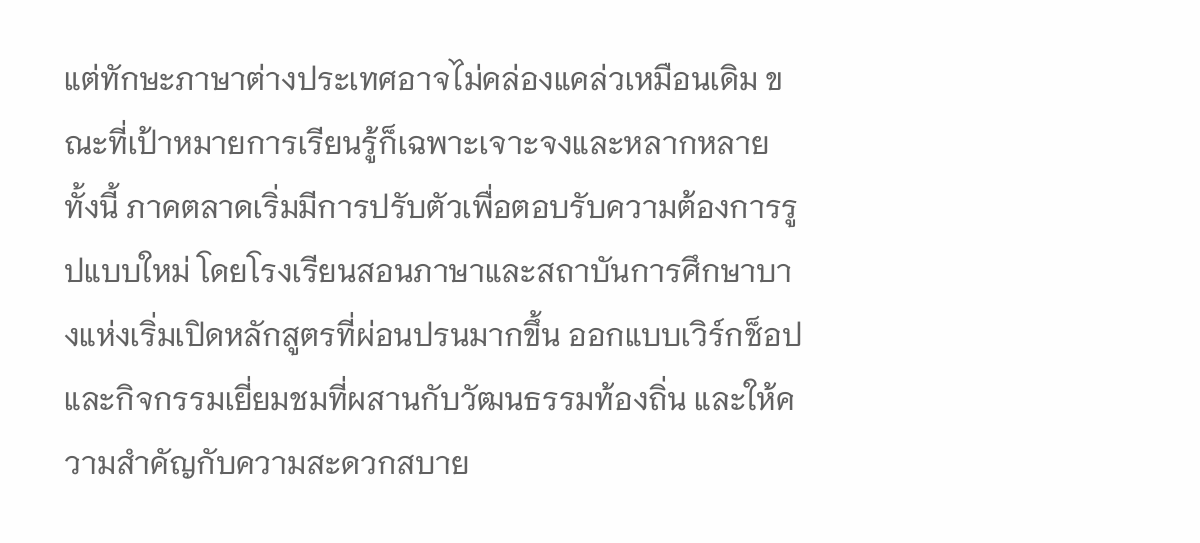แต่ทักษะภาษาต่างประเทศอาจไม่คล่องแคล่วเหมือนเดิม ขณะที่เป้าหมายการเรียนรู้ก็เฉพาะเจาะจงและหลากหลาย
ทั้งนี้ ภาคตลาดเริ่มมีการปรับตัวเพื่อตอบรับความต้องการรูปแบบใหม่ โดยโรงเรียนสอนภาษาและสถาบันการศึกษาบางแห่งเริ่มเปิดหลักสูตรที่ผ่อนปรนมากขึ้น ออกแบบเวิร์กช็อปและกิจกรรมเยี่ยมชมที่ผสานกับวัฒนธรรมท้องถิ่น และให้ความสำคัญกับความสะดวกสบาย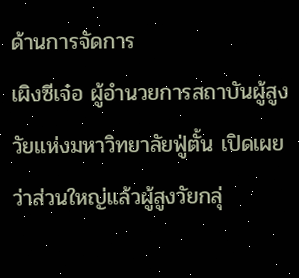ด้านการจัดการ
เผิงซีเจ๋อ ผู้อำนวยการสถาบันผู้สูงวัยแห่งมหาวิทยาลัยฟู่ตั้น เปิดเผยว่าส่วนใหญ่แล้วผู้สูงวัยกลุ่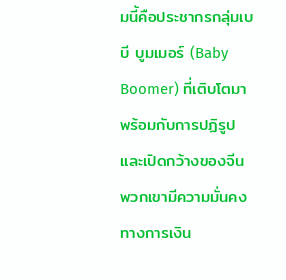มนี้คือประชากรกลุ่มเบบี บูมเมอร์ (Baby Boomer) ที่เติบโตมาพร้อมกับการปฏิรูปและเปิดกว้างของจีน พวกเขามีความมั่นคงทางการเงิน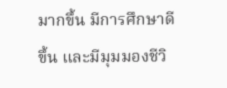มากขึ้น มีการศึกษาดีขึ้น และมีมุมมองชีวิ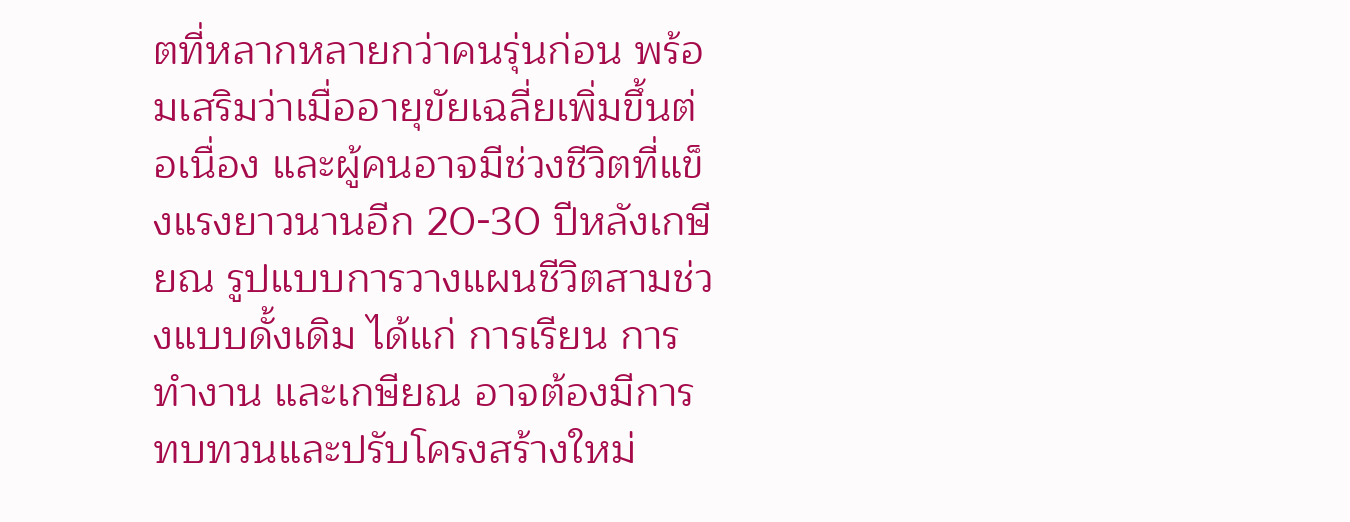ตที่หลากหลายกว่าคนรุ่นก่อน พร้อมเสริมว่าเมื่ออายุขัยเฉลี่ยเพิ่มขึ้นต่อเนื่อง และผู้คนอาจมีช่วงชีวิตที่แข็งแรงยาวนานอีก 20-30 ปีหลังเกษียณ รูปแบบการวางแผนชีวิตสามช่วงแบบดั้งเดิม ได้แก่ การเรียน การทำงาน และเกษียณ อาจต้องมีการทบทวนและปรับโครงสร้างใหม่